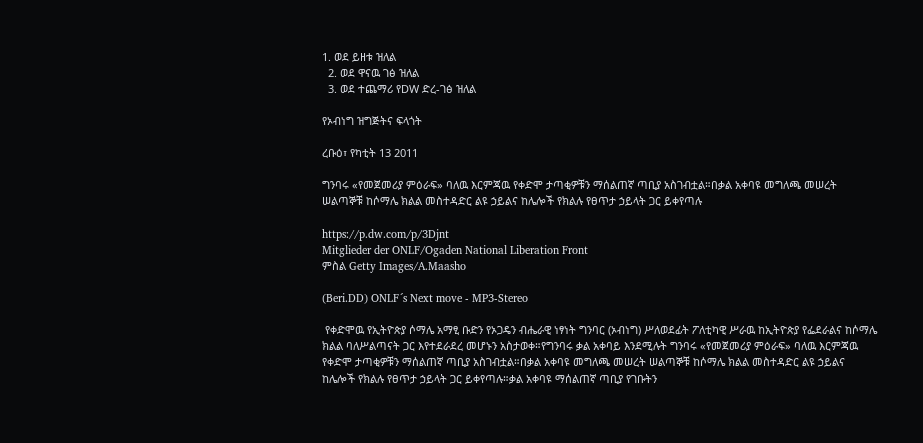1. ወደ ይዘቱ ዝለል
  2. ወደ ዋናዉ ገፅ ዝለል
  3. ወደ ተጨማሪ የDW ድረ-ገፅ ዝለል

የኦብነግ ዝግጅትና ፍላጎት

ረቡዕ፣ የካቲት 13 2011

ግንባሩ «የመጀመሪያ ምዕራፍ» ባለዉ እርምጃዉ የቀድሞ ታጣቂዎቹን ማሰልጠኛ ጣቢያ አስገብቷል።በቃል አቀባዩ መግለጫ መሠረት ሠልጣኞቹ ከሶማሌ ክልል መስተዳድር ልዩ ኃይልና ከሌሎች የክልሉ የፀጥታ ኃይላት ጋር ይቀየጣሉ

https://p.dw.com/p/3Djnt
Mitglieder der ONLF/Ogaden National Liberation Front
ምስል Getty Images/A.Maasho

(Beri.DD) ONLF´s Next move - MP3-Stereo

 የቀድሞዉ የኢትዮጵያ ሶማሌ አማፂ ቡድን የኦጋዴን ብሔራዊ ነፃነት ግንባር (ኦብነግ) ሥለወደፊት ፖለቲካዊ ሥራዉ ከኢትዮጵያ የፌደራልና ከሶማሌ ክልል ባለሥልጣናት ጋር እየተደራደረ መሆኑን አስታወቀ።የግንባሩ ቃል አቀባይ እንደሚሉት ግንባሩ «የመጀመሪያ ምዕራፍ» ባለዉ እርምጃዉ የቀድሞ ታጣቂዎቹን ማሰልጠኛ ጣቢያ አስገብቷል።በቃል አቀባዩ መግለጫ መሠረት ሠልጣኞቹ ከሶማሌ ክልል መስተዳድር ልዩ ኃይልና ከሌሎች የክልሉ የፀጥታ ኃይላት ጋር ይቀየጣሉ።ቃል አቀባዩ ማሰልጠኛ ጣቢያ የገቡትን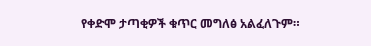የቀድሞ ታጣቂዎች ቁጥር መግለፅ አልፈለጉም።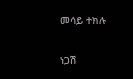መሳይ ተክሉ

ነጋሽ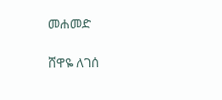መሐመድ

ሸዋዬ ለገሰ